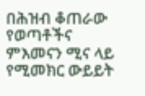በሕዝብ ቆጠራው የወጣቶችና ምእመናን ሚና ላይ የሚመክር ውይይት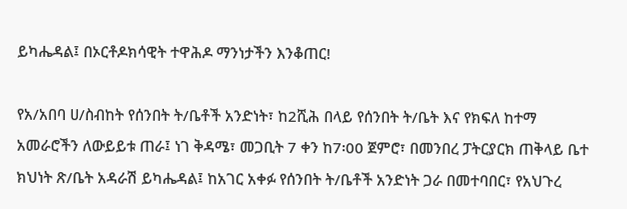ይካሔዳል፤ በኦርቶዶክሳዊት ተዋሕዶ ማንነታችን እንቆጠር!

የአ/አበባ ሀ/ስብከት የሰንበት ት/ቤቶች አንድነት፣ ከ2ሺሕ በላይ የሰንበት ት/ቤት እና የክፍለ ከተማ አመራሮችን ለውይይቱ ጠራ፤ ነገ ቅዳሜ፣ መጋቢት 7 ቀን ከ7፡00 ጀምሮ፣ በመንበረ ፓትርያርክ ጠቅላይ ቤተ ክህነት ጽ/ቤት አዳራሽ ይካሔዳል፤ ከአገር አቀፉ የሰንበት ት/ቤቶች አንድነት ጋራ በመተባበር፣ የአህጉረ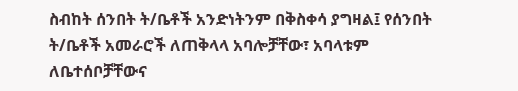ስብከት ሰንበት ት/ቤቶች አንድነትንም በቅስቀሳ ያግዛል፤ የሰንበት ት/ቤቶች አመራሮች ለጠቅላላ አባሎቻቸው፣ አባላቱም ለቤተሰቦቻቸውና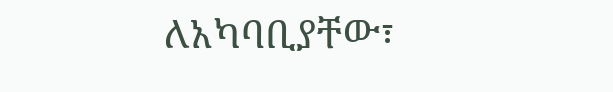ለአካባቢያቸው፣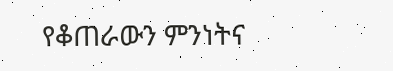የቆጠራውን ምንነትና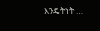እንዴትነት …